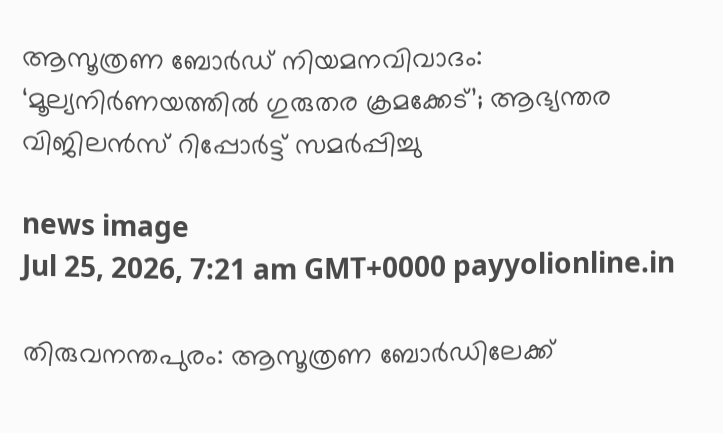ആസൂത്രണ ബോർഡ് നിയമനവിവാദം: ‘മൂല്യനിർണയത്തിൽ ഗുരുതര ക്രമക്കേട്’; ആഭ്യന്തര വിജിലൻസ് റിപ്പോർട്ട്‌ സമർപ്പിച്ചു

news image
Jul 25, 2026, 7:21 am GMT+0000 payyolionline.in

തിരുവനന്തപുരം: ആസൂത്രണ ബോർഡിലേക്ക്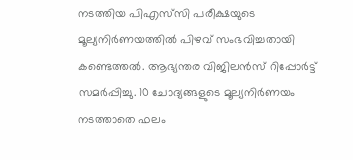നടത്തിയ പിഎസ്‌സി പരീക്ഷയുടെ മൂല്യനിർണയത്തിൽ പിഴവ് സംഭവിച്ചതായി കണ്ടെത്തൽ. ആഭ്യന്തര വിജിലൻസ് റിപ്പോർട്ട് സമർപ്പിച്ചു. 10 ചോദ്യങ്ങളുടെ മൂല്യനിർണയം നടത്താതെ ഫലം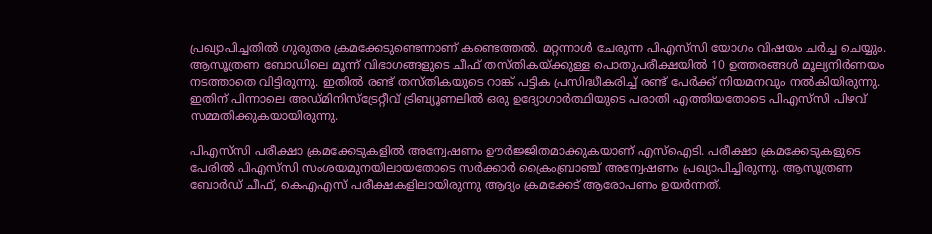പ്രഖ്യാപിച്ചതിൽ ഗുരുതര ക്രമക്കേടുണ്ടെന്നാണ് കണ്ടെത്തൽ. മറ്റന്നാൾ ചേരുന്ന പിഎസ്‌സി യോഗം വിഷയം ചർച്ച ചെയ്യും. ആസൂത്രണ ബോഡിലെ മൂന്ന് വിഭാഗങ്ങളുടെ ചീഫ് തസ്തികയ്ക്കുള്ള പൊതുപരീക്ഷയിൽ 10 ഉത്തരങ്ങൾ മൂല്യനിർണയം നടത്താതെ വിട്ടിരുന്നു. ഇതിൽ രണ്ട് തസ്തികയുടെ റാങ്ക് പട്ടിക പ്രസിദ്ധീകരിച്ച് രണ്ട് പേർക്ക് നിയമനവും നൽകിയിരുന്നു. ഇതിന് പിന്നാലെ അഡ്മിനിസ്‌ട്രേറ്റീവ് ട്രിബ്യൂണലിൽ ഒരു ഉദ്യോഗാർത്ഥിയുടെ പരാതി എത്തിയതോടെ പിഎസ്‌സി പിഴവ് സമ്മതിക്കുകയായിരുന്നു.

പിഎസ്‌സി പരീക്ഷാ ക്രമക്കേടുകളിൽ അന്വേഷണം ഊർജ്ജിതമാക്കുകയാണ് എസ്ഐടി. പരീക്ഷാ ക്രമക്കേടുകളുടെ പേരിൽ പിഎസ്‌സി സംശയമുനയിലായതോടെ സർക്കാർ ക്രൈംബ്രാഞ്ച് അന്വേഷണം പ്രഖ്യാപിച്ചിരുന്നു. ആസൂത്രണ ബോർഡ് ചീഫ്, കെഎഎസ് പരീക്ഷകളിലായിരുന്നു ആദ്യം ക്രമക്കേട് ആരോപണം ഉയർന്നത്.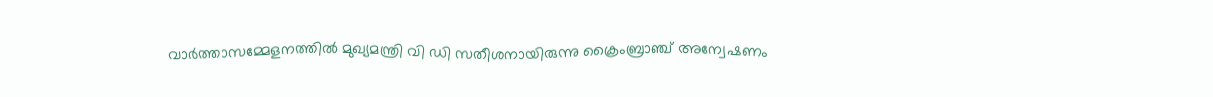വാർത്താസമ്മേളനത്തിൽ മുഖ്യമന്ത്രി വി ഡി സതീശനായിരുന്നു ക്രൈംബ്രാഞ്ച് അന്വേഷണം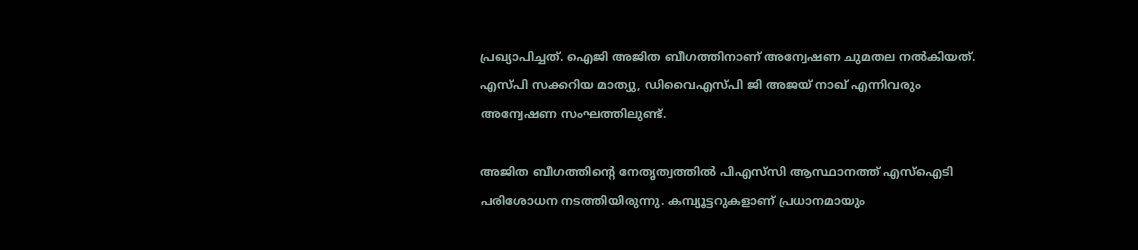പ്രഖ്യാപിച്ചത്. ഐജി അജിത ബീഗത്തിനാണ് അന്വേഷണ ചുമതല നൽകിയത്. എസ്പി സക്കറിയ മാത്യു, ഡിവൈഎസ്പി ജി അജയ് നാഖ് എന്നിവരും അന്വേഷണ സംഘത്തിലുണ്ട്.

അജിത ബീഗത്തിന്റെ നേതൃത്വത്തിൽ പിഎസ്‌സി ആസ്ഥാനത്ത് എസ്ഐടി പരിശോധന നടത്തിയിരുന്നു. കമ്പ്യൂട്ടറുകളാണ് പ്രധാനമായും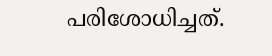പരിശോധിച്ചത്.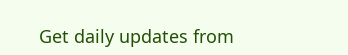Get daily updates from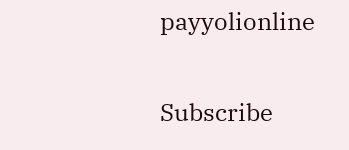payyolionline

Subscribe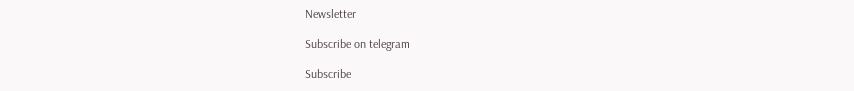Newsletter

Subscribe on telegram

Subscribe